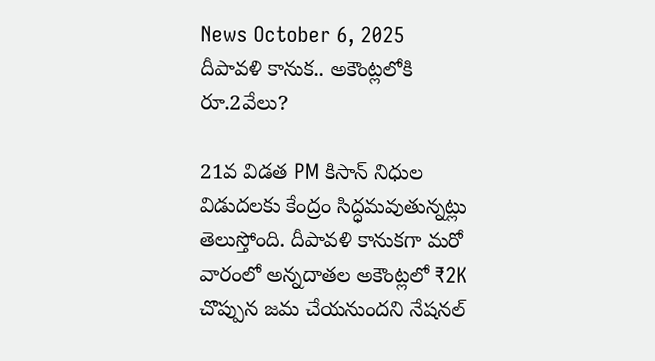News October 6, 2025
దీపావళి కానుక.. అకౌంట్లలోకి రూ.2వేలు?

21వ విడత PM కిసాన్ నిధుల విడుదలకు కేంద్రం సిద్ధమవుతున్నట్లు తెలుస్తోంది. దీపావళి కానుకగా మరో వారంలో అన్నదాతల అకౌంట్లలో ₹2K చొప్పున జమ చేయనుందని నేషనల్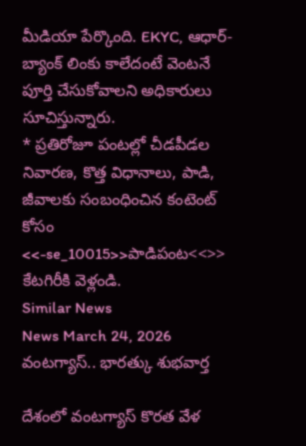మీడియా పేర్కొంది. EKYC, ఆధార్-బ్యాంక్ లింకు కాలేదంటే వెంటనే పూర్తి చేసుకోవాలని అధికారులు సూచిస్తున్నారు.
* ప్రతిరోజూ పంటల్లో చీడపీడల నివారణ, కొత్త విధానాలు, పాడి, జీవాలకు సంబంధించిన కంటెంట్ కోసం <<-se_10015>>పాడిపంట<<>> కేటగిరీకి వెళ్లండి.
Similar News
News March 24, 2026
వంటగ్యాస్.. భారత్కు శుభవార్త

దేశంలో వంటగ్యాస్ కొరత వేళ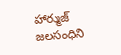హార్ముజ్ జలసంధిని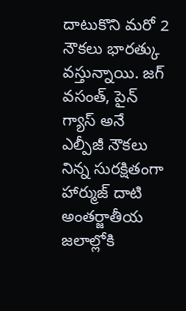దాటుకొని మరో 2 నౌకలు భారత్కు వస్తున్నాయి. జగ్ వసంత్, పైన్ గ్యాస్ అనే ఎల్పీజీ నౌకలు నిన్న సురక్షితంగా హార్ముజ్ దాటి అంతర్జాతీయ జలాల్లోకి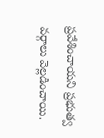ప్రవేశించాయని ప్రభుత్వ వర్గాలు వెల్లడించాయి.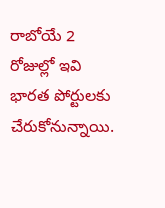రాబోయే 2 రోజుల్లో ఇవి భారత పోర్టులకు చేరుకోనున్నాయి.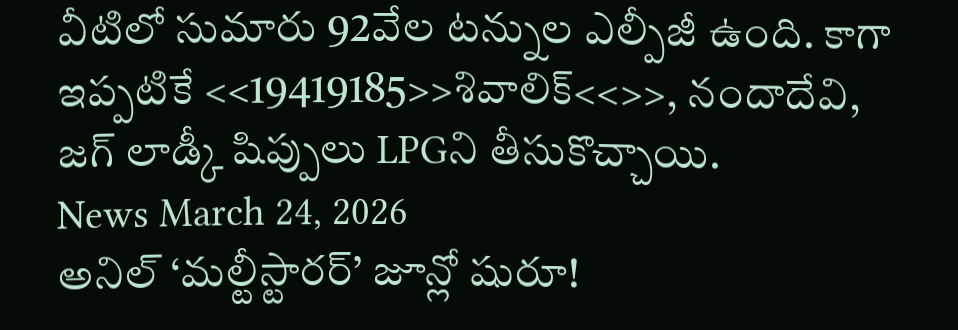వీటిలో సుమారు 92వేల టన్నుల ఎల్పీజీ ఉంది. కాగా ఇప్పటికే <<19419185>>శివాలిక్<<>>, నందాదేవి, జగ్ లాడ్కీ షిప్పులు LPGని తీసుకొచ్చాయి.
News March 24, 2026
అనిల్ ‘మల్టీస్టారర్’ జూన్లో షురూ!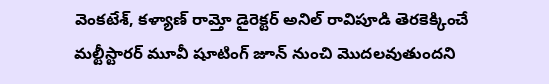వెంకటేశ్, కళ్యాణ్ రామ్తో డైరెక్టర్ అనిల్ రావిపూడి తెరకెక్కించే మల్టీస్టారర్ మూవీ షూటింగ్ జూన్ నుంచి మొదలవుతుందని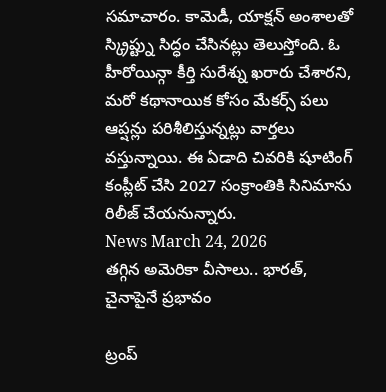సమాచారం. కామెడీ, యాక్షన్ అంశాలతో స్క్రిప్ట్ను సిద్ధం చేసినట్లు తెలుస్తోంది. ఓ హీరోయిన్గా కీర్తి సురేశ్ను ఖరారు చేశారని, మరో కథానాయిక కోసం మేకర్స్ పలు ఆప్షన్లు పరిశీలిస్తున్నట్లు వార్తలు వస్తున్నాయి. ఈ ఏడాది చివరికి షూటింగ్ కంప్లీట్ చేసి 2027 సంక్రాంతికి సినిమాను రిలీజ్ చేయనున్నారు.
News March 24, 2026
తగ్గిన అమెరికా వీసాలు.. భారత్, చైనాపైనే ప్రభావం

ట్రంప్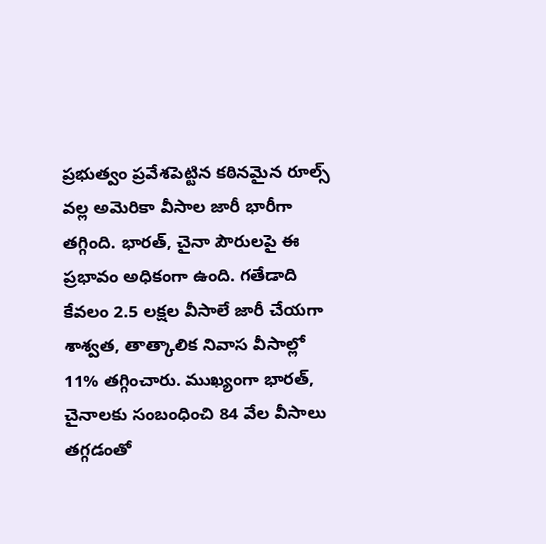ప్రభుత్వం ప్రవేశపెట్టిన కఠినమైన రూల్స్ వల్ల అమెరికా వీసాల జారీ భారీగా తగ్గింది. భారత్, చైనా పౌరులపై ఈ ప్రభావం అధికంగా ఉంది. గతేడాది కేవలం 2.5 లక్షల వీసాలే జారీ చేయగా శాశ్వత, తాత్కాలిక నివాస వీసాల్లో 11% తగ్గించారు. ముఖ్యంగా భారత్, చైనాలకు సంబంధించి 84 వేల వీసాలు తగ్గడంతో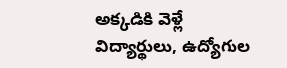అక్కడికి వెళ్లే విద్యార్థులు, ఉద్యోగుల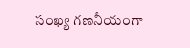సంఖ్య గణనీయంగా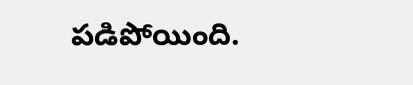పడిపోయింది.